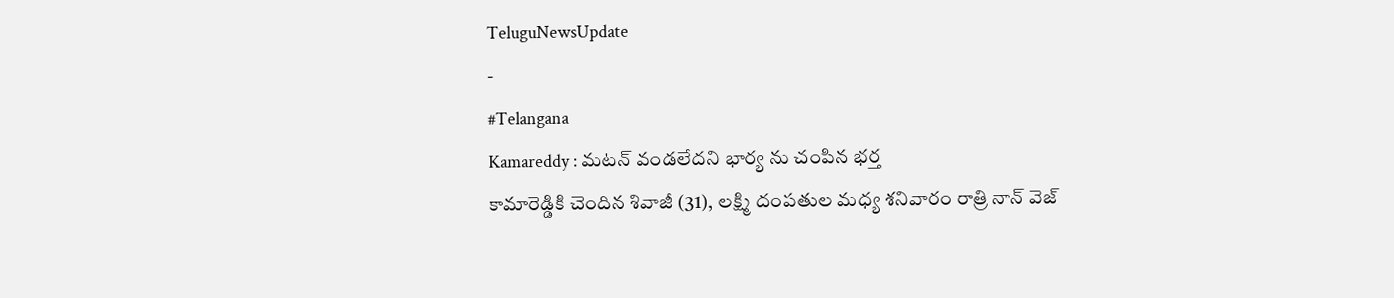TeluguNewsUpdate
-
#Telangana
Kamareddy : మటన్ వండలేదని భార్య ను చంపిన భర్త
కామారెడ్డికి చెందిన శివాజీ (31), లక్ష్మి దంపతుల మధ్య శనివారం రాత్రి నాన్ వెజ్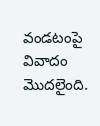వండటంపై వివాదం మొదలైంది.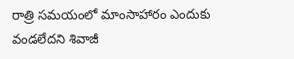రాత్రి సమయంలో మాంసాహారం ఎందుకు వండలేదని శివాజీ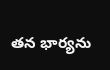తన భార్యను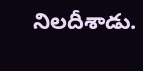నిలదీశాడు.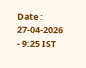Date : 27-04-2026 - 9:25 IST